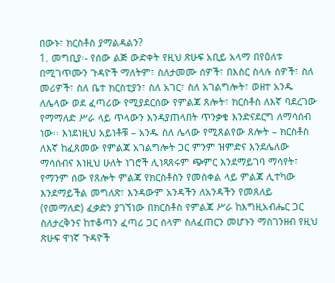በውኑ፣ ክርስቶስ ያማልዳልን?
1. መግቢያ፡- የሰው ልጅ ውድቀት የዚህ ጽሁፍ አቢይ አላማ በየዕለቱ በሚገጥሙን ጉዳዮች ማለትም፣ ስለታመሙ ሰዎች፣ በእስር ስላሉ ሰዎች፣ ስለ መሪዎች፣ ስለ ቤተ ክርስቲያን፣ ስለ አገር፣ ስለ አገልግሎት፣ ወዘተ አንዱ ለሌላው ወደ ፈጣሪው የሚያደርሰው የምልጃ ጸሎት፣ ክርስቶስ ለእኛ ባደረገው የማማለድ ሥራ ላይ ጥላውን እንዳያጠላበት ጥንቃቄ እንድናደርግ ለማሳሰብ ነው፡፡ እነደነዚህ አይነቶቹ – አንዱ ስለ ሌላው የሚጸልየው ጸሎት – ክርስቶስ ለእኛ ከፈጸመው የምልጃ አገልግሎት ጋር ምንም ዝምድና እንደሌለው ማሳሰብና እነዚህ ሁለት ነገሮች ሊነጻጸሩም ጭምር እንደማይገባ ማሳየት፣ የማንም ሰው የጸሎት ምልጃ የክርስቶስን የመስቀል ላይ ምልጃ ሊተካው እንደማይችል መግለጽ፣ እንዳውም አንዳችን ለአንዳችን የመጸለይ (የመማለድ) ፈቃድን ያገኘነው በክርስቶስ የምልጃ ሥራ ከእግዚአብሔር ጋር ስለታረቅንና ከተቆጣን ፈጣሪ ጋር ሰላም ስለፈጠርን መሆኑን ማስገንዘብ የዚህ ጽሁፍ ዋነኛ ጉዳዮች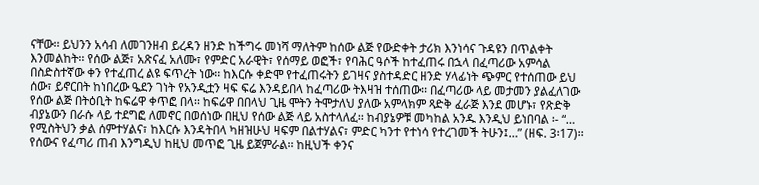ናቸው፡፡ ይህንን አሳብ ለመገንዘብ ይረዳን ዘንድ ከችግሩ መነሻ ማለትም ከሰው ልጅ የውድቀት ታሪክ እንነሳና ጉዳዩን በጥልቀት እንመልከት፡፡ የሰው ልጅ፣ አጽናፈ አለሙ፣ የምድር አራዊት፣ የሰማይ ወፎች፣ የባሕር ዓሶች ከተፈጠሩ በኋላ በፈጣሪው አምሳል በስድስተኛው ቀን የተፈጠረ ልዩ ፍጥረት ነው፡፡ ከእርሱ ቀድሞ የተፈጠሩትን ይገዛና ያስተዳድር ዘንድ ሃላፊነት ጭምር የተሰጠው ይህ ሰው፣ ይኖርበት ከነበረው ዔደን ገነት የአንዲቷን ዛፍ ፍሬ እንዳይበላ ከፈጣሪው ትእዛዝ ተሰጠው፡፡ በፈጣሪው ላይ መታመን ያልፈለገው የሰው ልጅ በትዕቢት ከፍሬዋ ቀጥፎ በላ፡፡ ከፍሬዋ በበላህ ጊዜ ሞትን ትሞታለህ ያለው አምላክም ጻድቅ ፈራጅ እንደ መሆኑ፣ የጽድቅ ብያኔውን በራሱ ላይ ተደግፎ ለመኖር በወሰነው በዚህ የሰው ልጅ ላይ አስተላለፈ፡፡ ከብያኔዎቹ መካከል አንዱ እንዲህ ይነበባል ፡- “… የሚስትህን ቃል ሰምተሃልና፣ ከእርሱ እንዳትበላ ካዘዝሁህ ዛፍም በልተሃልና፣ ምድር ካንተ የተነሳ የተረገመች ትሁን፤…” (ዘፍ. 3፡17)፡፡ የሰውና የፈጣሪ ጠብ እንግዲህ ከዚህ መጥፎ ጊዜ ይጀምራል፡፡ ከዚህች ቀንና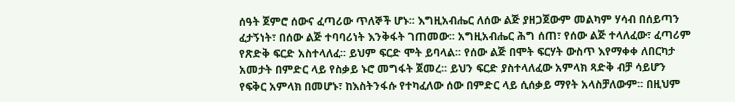ሰዓት ጀምሮ ሰውና ፈጣሪው ጥለኞች ሆኑ፡፡ እግዚአብሔር ለሰው ልጅ ያዘጋጀውም መልካም ሃሳብ በሰይጣን ፈታኝነት፣ በሰው ልጅ ተባባሪነት እንቅፋት ገጠመው፡፡ አግዚአብሔር ሕግ ሰጠ፣ የሰው ልጅ ተላለፈው፣ ፈጣሪም የጽድቅ ፍርድ አስተላለፈ፡፡ ይህም ፍርድ ሞት ይባላል፡፡ የሰው ልጅ በሞት ፍርሃት ውስጥ እየማቀቀ ለበርካታ አመታት በምድር ላይ የስቃይ ኑሮ መግፋት ጀመረ፡፡ ይህን ፍርድ ያስተላለፈው አምላክ ጻድቅ ብቻ ሳይሆን የፍቅር አምላክ በመሆኑ፣ ከእስትንፋሱ የተካፈለው ሰው በምድር ላይ ሲሰቃይ ማየት አላስቻለውም፡፡ በዚህም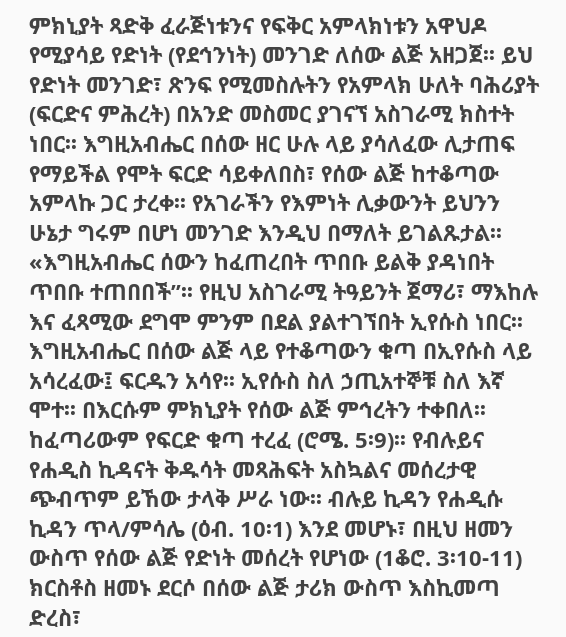ምክኒያት ጻድቅ ፈራጅነቱንና የፍቅር አምላክነቱን አዋህዶ የሚያሳይ የድነት (የደኅንነት) መንገድ ለሰው ልጅ አዘጋጀ፡፡ ይህ የድነት መንገድ፣ ጽንፍ የሚመስሉትን የአምላክ ሁለት ባሕሪያት (ፍርድና ምሕረት) በአንድ መስመር ያገናኘ አስገራሚ ክስተት ነበር፡፡ እግዚአብሔር በሰው ዘር ሁሉ ላይ ያሳለፈው ሊታጠፍ የማይችል የሞት ፍርድ ሳይቀለበስ፣ የሰው ልጅ ከተቆጣው አምላኩ ጋር ታረቀ፡፡ የአገራችን የእምነት ሊቃውንት ይህንን ሁኔታ ግሩም በሆነ መንገድ እንዲህ በማለት ይገልጹታል፡፡ «እግዚአብሔር ሰውን ከፈጠረበት ጥበቡ ይልቅ ያዳነበት ጥበቡ ተጠበበች”፡፡ የዚህ አስገራሚ ትዓይንት ጀማሪ፣ ማእከሉ እና ፈጻሚው ደግሞ ምንም በደል ያልተገኘበት ኢየሱስ ነበር፡፡ እግዚአብሔር በሰው ልጅ ላይ የተቆጣውን ቁጣ በኢየሱስ ላይ አሳረፈው፤ ፍርዱን አሳየ፡፡ ኢየሱስ ስለ ኃጢአተኞቹ ስለ እኛ ሞተ፡፡ በእርሱም ምክኒያት የሰው ልጅ ምኅረትን ተቀበለ፡፡ ከፈጣሪውም የፍርድ ቁጣ ተረፈ (ሮሜ. 5፡9)፡፡ የብሉይና የሐዲስ ኪዳናት ቅዱሳት መጻሕፍት አስኳልና መሰረታዊ ጭብጥም ይኸው ታላቅ ሥራ ነው፡፡ ብሉይ ኪዳን የሐዲሱ ኪዳን ጥላ/ምሳሌ (ዕብ. 10፡1) እንደ መሆኑ፣ በዚህ ዘመን ውስጥ የሰው ልጅ የድነት መሰረት የሆነው (1ቆሮ. 3፡10-11) ክርስቶስ ዘመኑ ደርሶ በሰው ልጅ ታሪክ ውስጥ እስኪመጣ ድረስ፣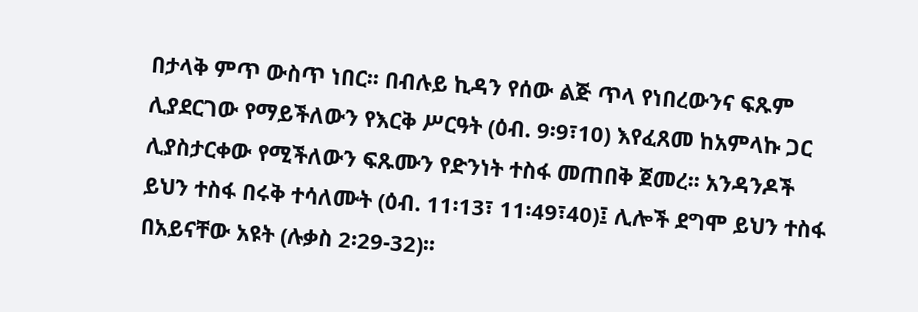በታላቅ ምጥ ውስጥ ነበር፡፡ በብሉይ ኪዳን የሰው ልጅ ጥላ የነበረውንና ፍጹም ሊያደርገው የማይችለውን የእርቅ ሥርዓት (ዕብ. 9፡9፣10) እየፈጸመ ከአምላኩ ጋር ሊያስታርቀው የሚችለውን ፍጹሙን የድንነት ተስፋ መጠበቅ ጀመረ፡፡ አንዳንዶች ይህን ተስፋ በሩቅ ተሳለሙት (ዕብ. 11፡13፣ 11፡49፣40)፤ ሊሎች ደግሞ ይህን ተስፋ በአይናቸው አዩት (ሉቃስ 2፡29-32)፡፡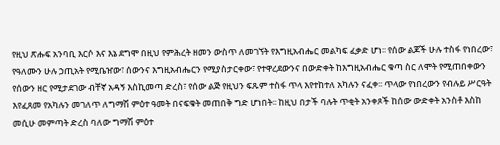የዚህ ጽሑፍ አንባቢ እርሶ እና እኔ ደግሞ በዚህ የምሕረት ዘመን ውስጥ ለመገኘት የእግዚአብሔር መልካፍ ፈቃድ ሆነ፡፡ የሰው ልጆች ሁሉ ተስፋ የነበረው፣ የዓለሙን ሁሉ ኃጢአት የሚቤዠው፣ ሰውንና እግዚአብሔርን የሚያስታርቀው፣ የተዋረደውንና በውድቀት ከእግዚአብሔር ቁጣ ስር ለሞት የሚጠበቀውን የሰውን ዘር የሚታደገው ብቸኛ አዳኝ እስኪመጣ ድረስ፣ የሰው ልጅ የዚህን ፍጹም ተስፋ ጥላ እየተከተለ አካሉን ናፈቀ፡፡ ጥላው የነበረውን የብሉይ ሥርዓት እየፈጸመ የአካሉን መገለጥ ለግማሽ ምዕተ ዓመት በናፍቁት መጠበቅ ግድ ሆነበት፡፡ ከዚህ በታች ባሉት ጥቂት አንቀጾች ከሰው ውድቀት አንስቶ እስከ መሲሁ መምጣት ድረስ ባለው ግማሽ ምዕተ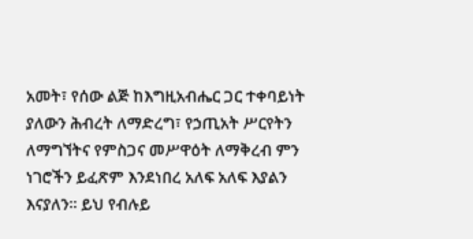አመት፣ የሰው ልጅ ከእግዚአብሔር ጋር ተቀባይነት ያለውን ሕብረት ለማድረግ፣ የኃጢአት ሥርየትን ለማግኘትና የምስጋና መሥዋዕት ለማቅረብ ምን ነገሮችን ይፈጽም እንደነበረ አለፍ አለፍ እያልን እናያለን፡፡ ይህ የብሉይ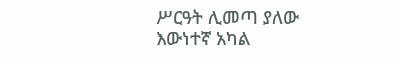ሥርዓት ሊመጣ ያለው እውነተኛ አካል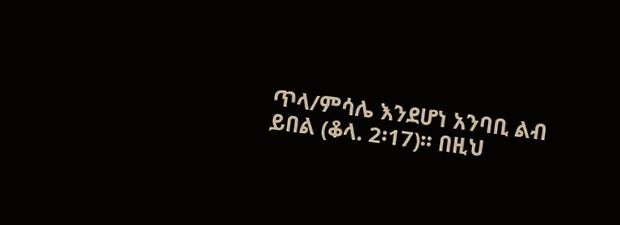ጥላ/ምሳሌ እንደሆነ አንባቢ ልብ ይበል (ቆላ. 2፡17)፡፡ በዚህ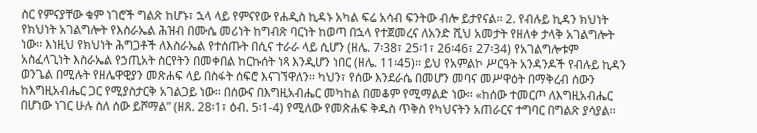ስር የምናያቸው ቁም ነገሮች ግልጽ ከሆኑ፣ ኋላ ላይ የምናየው የሐዲስ ኪዳኑ አካል ፍሬ አሳብ ፍንትው ብሎ ይታየናል፡፡ 2. የብሉይ ኪዳን ክህነት የክህነት አገልግሎት የእስራኤል ሕዝብ በሙሴ መሪነት ከግብጽ ባርነት ከወጣ በኋላ የተጀመረና ለአንድ ሺህ አመታት የዘለቀ ታላቅ አገልግሎት ነው፡፡ እነዚህ የክህነት ሕግጋቶች ለእስራኤል የተሰጡት በሲና ተራራ ላይ ሲሆን (ዘሌ. 7፡38፣ 25፡1፣ 26፡46፣ 27፡34) የአገልግሎቱም አስፈላጊነት እስራኤል የኃጢአት ስርየትን በመቀበል ከርኩሰት ነጻ እንዲሆን ነበር (ዘሌ. 11፡45)፡፡ ይህ የአምልኮ ሥርዓት አንዳንዶች የብሉይ ኪዳን ወንጌል በሚሉት የዘሌዋዊያን መጽሐፍ ላይ በስፋት ሰፍሮ እናገኘዋለን፡፡ ካህን፣ የሰው እንደራሴ በመሆን መባና መሥዋዕት በማቅረብ ሰውን ከእግዚአብሔር ጋር የሚያስታርቅ አገልጋይ ነው፡፡ በሰውና በእግዚአብሔር መካከል በመቆም የሚማልድ ነው፡፡ «ከሰው ተመርጦ ለእግዚአብሔር በሆነው ነገር ሁሉ ስለ ሰው ይሾማል” (ዘጸ. 28፡1፣ ዕብ. 5፡1-4) የሚለው የመጽሐፍ ቅዱስ ጥቅስ የካህናትን አጠራርና ተግባር በግልጽ ያሳያል፡፡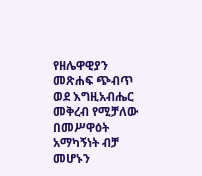የዘሌዋዊያን መጽሐፍ ጭብጥ ወደ እግዚአብሔር መቅረብ የሚቻለው በመሥዋዕት አማካኝነት ብቻ መሆኑን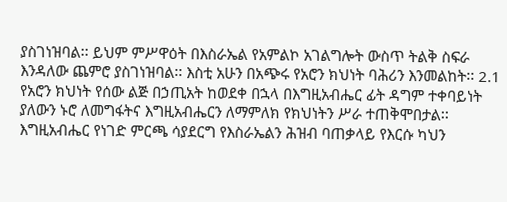ያስገነዝባል፡፡ ይህም ምሥዋዕት በእስራኤል የአምልኮ አገልግሎት ውስጥ ትልቅ ስፍራ እንዳለው ጨምሮ ያስገነዝባል፡፡ እስቲ አሁን በአጭሩ የአሮን ክህነት ባሕሪን እንመልከት፡፡ 2.1 የአሮን ክህነት የሰው ልጅ በኃጢአት ከወደቀ በኋላ በእግዚአብሔር ፊት ዳግም ተቀባይነት ያለውን ኑሮ ለመግፋትና እግዚአብሔርን ለማምለክ የክህነትን ሥራ ተጠቅሞበታል፡፡ እግዚአብሔር የነገድ ምርጫ ሳያደርግ የእስራኤልን ሕዝብ ባጠቃላይ የእርሱ ካህን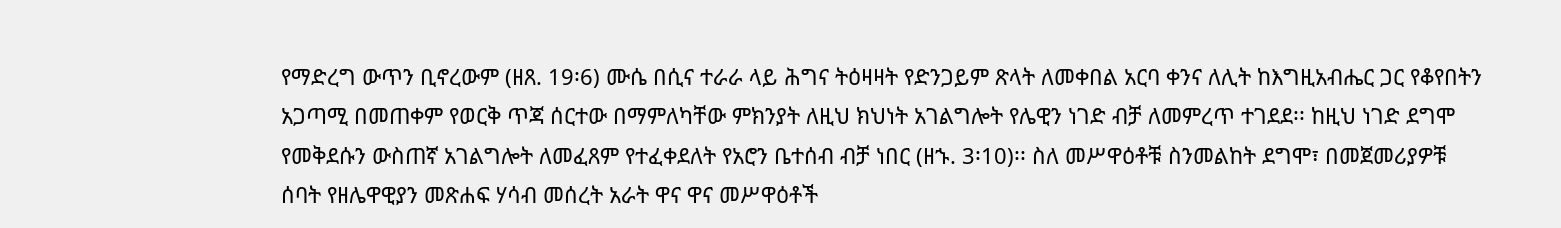የማድረግ ውጥን ቢኖረውም (ዘጸ. 19፡6) ሙሴ በሲና ተራራ ላይ ሕግና ትዕዛዛት የድንጋይም ጽላት ለመቀበል አርባ ቀንና ለሊት ከእግዚአብሔር ጋር የቆየበትን አጋጣሚ በመጠቀም የወርቅ ጥጃ ሰርተው በማምለካቸው ምክንያት ለዚህ ክህነት አገልግሎት የሌዊን ነገድ ብቻ ለመምረጥ ተገደደ፡፡ ከዚህ ነገድ ደግሞ የመቅደሱን ውስጠኛ አገልግሎት ለመፈጸም የተፈቀደለት የአሮን ቤተሰብ ብቻ ነበር (ዘኁ. 3፡10)፡፡ ስለ መሥዋዕቶቹ ስንመልከት ደግሞ፣ በመጀመሪያዎቹ ሰባት የዘሌዋዊያን መጽሐፍ ሃሳብ መሰረት አራት ዋና ዋና መሥዋዕቶች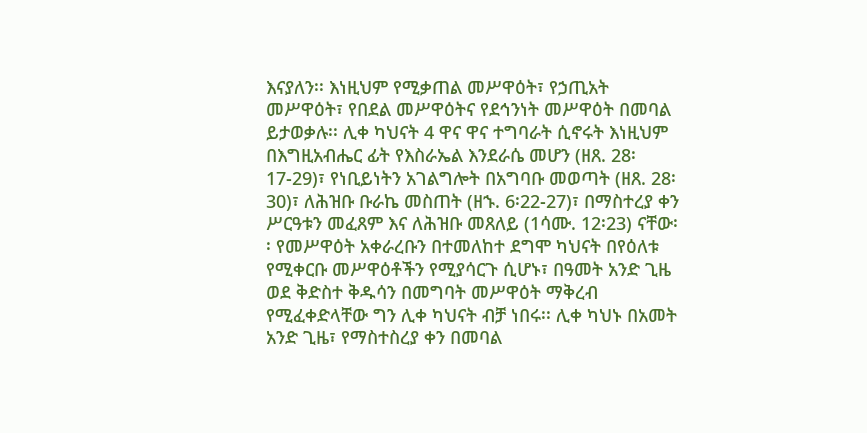እናያለን፡፡ እነዚህም የሚቃጠል መሥዋዕት፣ የኃጢአት መሥዋዕት፣ የበደል መሥዋዕትና የደኅንነት መሥዋዕት በመባል ይታወቃሉ፡፡ ሊቀ ካህናት 4 ዋና ዋና ተግባራት ሲኖሩት እነዚህም በእግዚአብሔር ፊት የእስራኤል እንደራሴ መሆን (ዘጸ. 28፡17-29)፣ የነቢይነትን አገልግሎት በአግባቡ መወጣት (ዘጸ. 28፡30)፣ ለሕዝቡ ቡራኬ መስጠት (ዘኁ. 6፡22-27)፣ በማስተረያ ቀን ሥርዓቱን መፈጸም እና ለሕዝቡ መጸለይ (1ሳሙ. 12፡23) ናቸው፡፡ የመሥዋዕት አቀራረቡን በተመለከተ ደግሞ ካህናት በየዕለቱ የሚቀርቡ መሥዋዕቶችን የሚያሳርጉ ሲሆኑ፣ በዓመት አንድ ጊዜ ወደ ቅድስተ ቅዱሳን በመግባት መሥዋዕት ማቅረብ የሚፈቀድላቸው ግን ሊቀ ካህናት ብቻ ነበሩ፡፡ ሊቀ ካህኑ በአመት አንድ ጊዜ፣ የማስተስረያ ቀን በመባል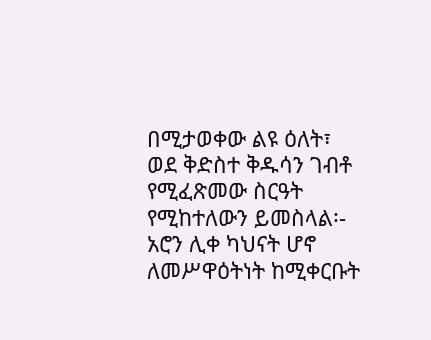በሚታወቀው ልዩ ዕለት፣ ወደ ቅድስተ ቅዱሳን ገብቶ የሚፈጽመው ስርዓት የሚከተለውን ይመስላል፡- አሮን ሊቀ ካህናት ሆኖ ለመሥዋዕትነት ከሚቀርቡት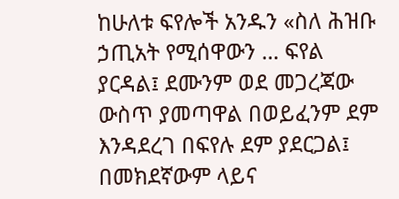ከሁለቱ ፍየሎች አንዱን «ስለ ሕዝቡ ኃጢአት የሚሰዋውን … ፍየል ያርዳል፤ ደሙንም ወደ መጋረጃው ውስጥ ያመጣዋል በወይፈንም ደም እንዳደረገ በፍየሉ ደም ያደርጋል፤ በመክደኛውም ላይና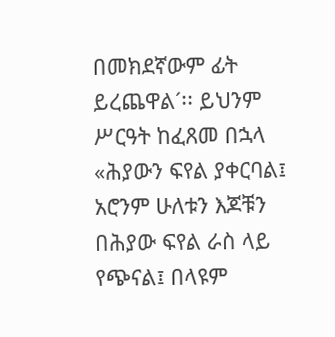በመክደኛውም ፊት ይረጨዋል´፡፡ ይህንም ሥርዓት ከፈጸመ በኋላ «ሕያውን ፍየል ያቀርባል፤ አሮንም ሁለቱን እጆቹን በሕያው ፍየል ራስ ላይ የጭናል፤ በላዩም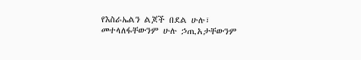የእስራኤልን ልጆች በደል ሁሉ፣ መተላለፋቸውንም ሁሉ ኃጢአታቸውንም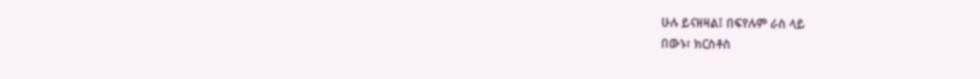ሁሉ ይናዘዛል፤ በፍየሉም ራስ ላይ
በውኑ፣ ክርስቶስ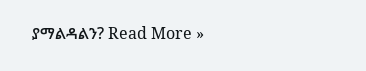ያማልዳልን? Read More »